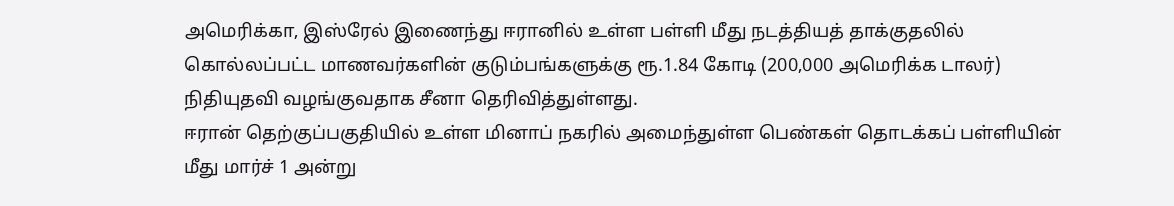அமெரிக்கா, இஸ்ரேல் இணைந்து ஈரானில் உள்ள பள்ளி மீது நடத்தியத் தாக்குதலில் கொல்லப்பட்ட மாணவர்களின் குடும்பங்களுக்கு ரூ.1.84 கோடி (200,000 அமெரிக்க டாலர்) நிதியுதவி வழங்குவதாக சீனா தெரிவித்துள்ளது.
ஈரான் தெற்குப்பகுதியில் உள்ள மினாப் நகரில் அமைந்துள்ள பெண்கள் தொடக்கப் பள்ளியின் மீது மார்ச் 1 அன்று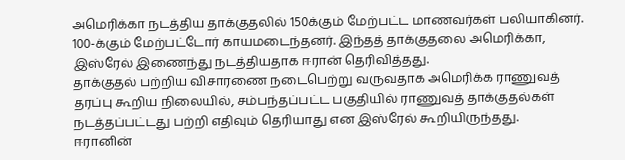அமெரிக்கா நடத்திய தாக்குதலில் 150க்கும் மேற்பட்ட மாணவர்கள் பலியாகினர். 100-க்கும் மேற்பட்டோர் காயமடைந்தனர். இந்தத் தாக்குதலை அமெரிக்கா, இஸ்ரேல் இணைந்து நடத்தியதாக ஈரான் தெரிவித்தது.
தாக்குதல் பற்றிய விசாரணை நடைபெற்று வருவதாக அமெரிக்க ராணுவத் தரப்பு கூறிய நிலையில், சம்பந்தப்பட்ட பகுதியில் ராணுவத் தாக்குதல்கள் நடத்தப்பட்டது பற்றி எதிவும் தெரியாது என இஸ்ரேல் கூறியிருந்தது.
ஈரானின்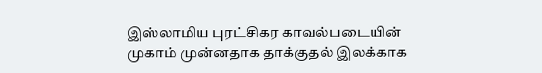இஸ்லாமிய புரட்சிகர காவல்படையின் முகாம் முன்னதாக தாக்குதல் இலக்காக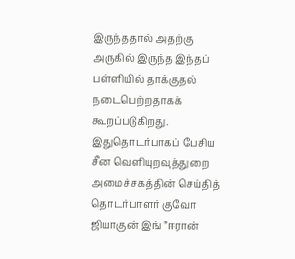இருந்ததால் அதற்கு அருகில் இருந்த இந்தப் பள்ளியில் தாக்குதல் நடைபெற்றதாகக் கூறப்படுகிறது.
இதுதொடர்பாகப் பேசிய சீன வெளியுறவுத்துறை அமைச்சகத்தின் செய்தித் தொடர்பாளர் குவோ ஜியாகுன் இங் ”ஈரான்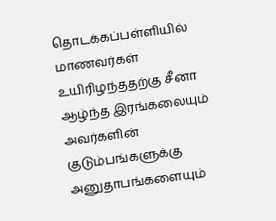தொடக்கப்பள்ளியில் மாணவர்கள் உயிரிழந்ததற்கு சீனா ஆழ்ந்த இரங்கலையும் அவர்களின் குடும்பங்களுக்கு அனுதாபங்களையும்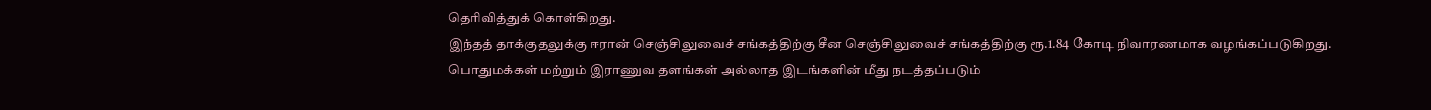தெரிவித்துக் கொள்கிறது.
இந்தத் தாக்குதலுக்கு ஈரான் செஞ்சிலுவைச் சங்கத்திற்கு சீன செஞ்சிலுவைச் சங்கத்திற்கு ரூ.1.84 கோடி நிவாரணமாக வழங்கப்படுகிறது.
பொதுமக்கள் மற்றும் இராணுவ தளங்கள் அல்லாத இடங்களின் மீது நடத்தப்படும்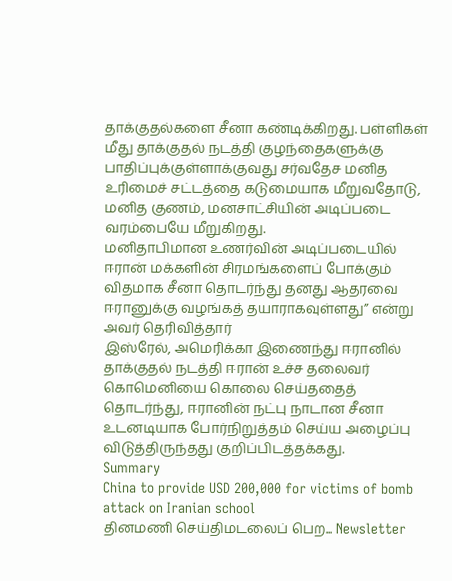தாக்குதல்களை சீனா கண்டிக்கிறது. பள்ளிகள் மீது தாக்குதல் நடத்தி குழந்தைகளுக்கு பாதிப்புக்குள்ளாக்குவது சர்வதேச மனித உரிமைச் சட்டத்தை கடுமையாக மீறுவதோடு, மனித குணம், மனசாட்சியின் அடிப்படை வரம்பையே மீறுகிறது.
மனிதாபிமான உணர்வின் அடிப்படையில் ஈரான் மக்களின் சிரமங்களைப் போக்கும் விதமாக சீனா தொடர்ந்து தனது ஆதரவை ஈரானுக்கு வழங்கத் தயாராகவுள்ளது” என்று அவர் தெரிவித்தார்
இஸ்ரேல், அமெரிக்கா இணைந்து ஈரானில் தாக்குதல் நடத்தி ஈரான் உச்ச தலைவர் கொமெனியை கொலை செய்ததைத் தொடர்ந்து, ஈரானின் நட்பு நாடான சீனா உடனடியாக போர்நிறுத்தம் செய்ய அழைப்பு விடுத்திருந்தது குறிப்பிடத்தக்கது.
Summary
China to provide USD 200,000 for victims of bomb attack on Iranian school
தினமணி செய்திமடலைப் பெற... Newsletter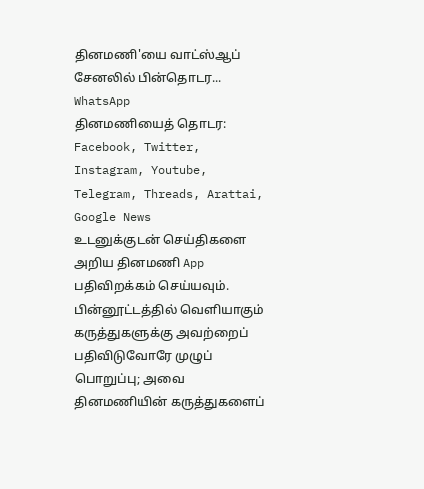தினமணி'யை வாட்ஸ்ஆப் சேனலில் பின்தொடர... WhatsApp
தினமணியைத் தொடர: Facebook, Twitter, Instagram, Youtube, Telegram, Threads, Arattai, Google News
உடனுக்குடன் செய்திகளை அறிய தினமணி App பதிவிறக்கம் செய்யவும்.
பின்னூட்டத்தில் வெளியாகும் கருத்துகளுக்கு அவற்றைப் பதிவிடுவோரே முழுப் பொறுப்பு; அவை தினமணியின் கருத்துகளைப்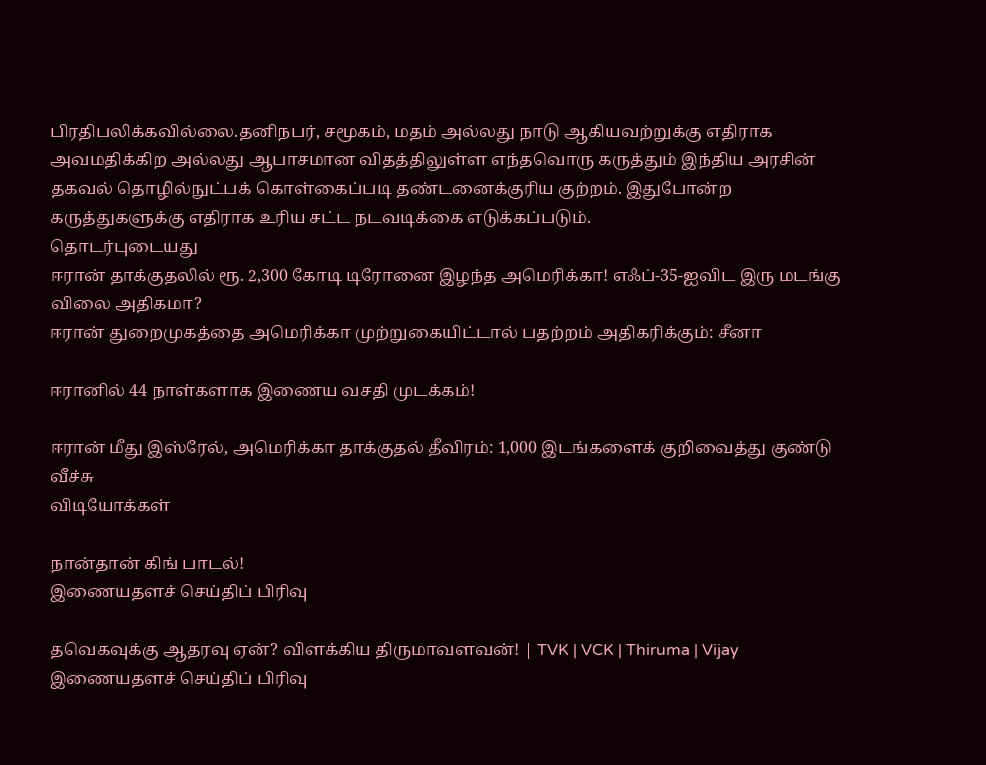பிரதிபலிக்கவில்லை.தனிநபர், சமூகம், மதம் அல்லது நாடு ஆகியவற்றுக்கு எதிராக அவமதிக்கிற அல்லது ஆபாசமான விதத்திலுள்ள எந்தவொரு கருத்தும் இந்திய அரசின் தகவல் தொழில்நுட்பக் கொள்கைப்படி தண்டனைக்குரிய குற்றம். இதுபோன்ற கருத்துகளுக்கு எதிராக உரிய சட்ட நடவடிக்கை எடுக்கப்படும்.
தொடர்புடையது
ஈரான் தாக்குதலில் ரூ. 2,300 கோடி டிரோனை இழந்த அமெரிக்கா! எஃப்-35-ஐவிட இரு மடங்கு விலை அதிகமா?
ஈரான் துறைமுகத்தை அமெரிக்கா முற்றுகையிட்டால் பதற்றம் அதிகரிக்கும்: சீனா

ஈரானில் 44 நாள்களாக இணைய வசதி முடக்கம்!

ஈரான் மீது இஸ்ரேல், அமெரிக்கா தாக்குதல் தீவிரம்: 1,000 இடங்களைக் குறிவைத்து குண்டு வீச்சு
விடியோக்கள்

நான்தான் கிங் பாடல்!
இணையதளச் செய்திப் பிரிவு

தவெகவுக்கு ஆதரவு ஏன்? விளக்கிய திருமாவளவன்! | TVK | VCK | Thiruma | Vijay
இணையதளச் செய்திப் பிரிவு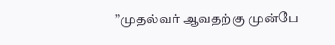”முதல்வர் ஆவதற்கு முன்பே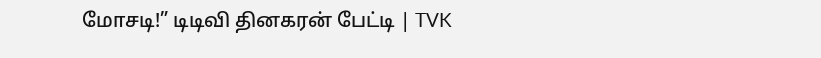மோசடி!” டிடிவி தினகரன் பேட்டி | TVK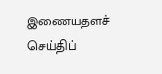இணையதளச் செய்திப்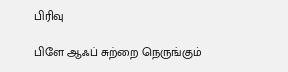பிரிவு

பிளே ஆஃப் சுற்றை நெருங்கும்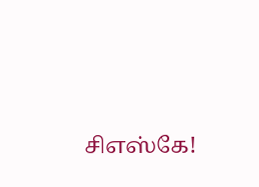சிஎஸ்கே!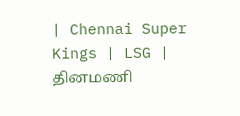| Chennai Super Kings | LSG |
தினமணி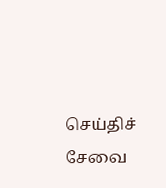செய்திச் சேவை